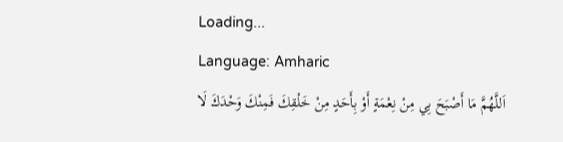Loading...
Language: Amharic
اَللَّهُمَّ مَا أَصْبَحَ بِي مِنْ نِعْمَةٍ أَوْ بِأَحَدٍ مِنْ خَلْقِكَ فَمِنْكَ وَحْدَكَ لَا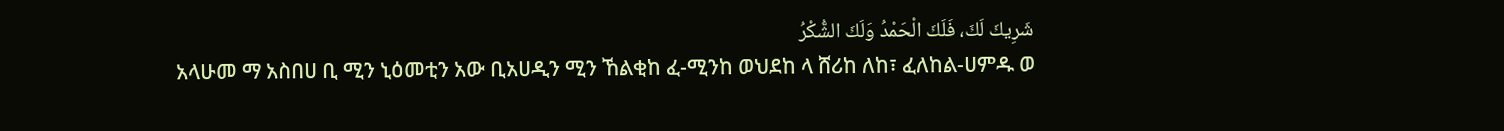شَرِيكَ لَكَ، فَلَكَ الْحَمْدُ وَلَكَ الشُّكْرُ
አላሁመ ማ አስበሀ ቢ ሚን ኒዕመቲን አው ቢአሀዲን ሚን ኸልቂከ ፈ-ሚንከ ወህደከ ላ ሸሪከ ለከ፣ ፈለከል-ሀምዱ ወ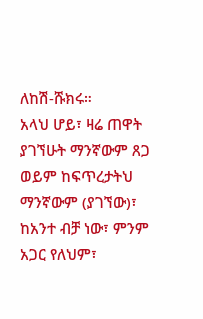ለከሽ-ሹክሩ።
አላህ ሆይ፣ ዛሬ ጠዋት ያገኘሁት ማንኛውም ጸጋ ወይም ከፍጥረታትህ ማንኛውም (ያገኘው)፣ ከአንተ ብቻ ነው፣ ምንም አጋር የለህም፣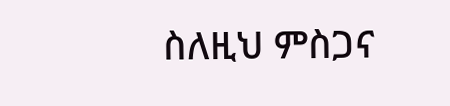ስለዚህ ምስጋና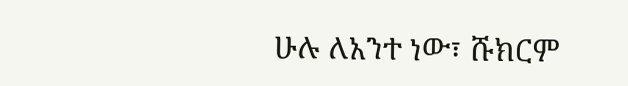ሁሉ ለአንተ ነው፣ ሹክርም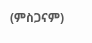(ምስጋናም)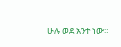ሁሉ ወደ አንተ ነው።